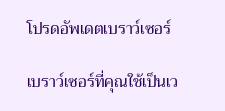โปรดอัพเดตเบราว์เซอร์

เบราว์เซอร์ที่คุณใช้เป็นเว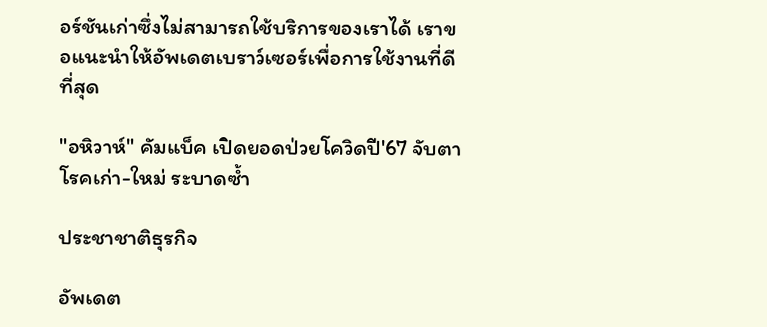อร์ชันเก่าซึ่งไม่สามารถใช้บริการของเราได้ เราขอแนะนำให้อัพเดตเบราว์เซอร์เพื่อการใช้งานที่ดีที่สุด

"อหิวาห์" คัมแบ็ค เปิดยอดป่วยโควิดปี'67 จับตาโรคเก่า-ใหม่ ระบาดซ้ำ

ประชาชาติธุรกิจ

อัพเดต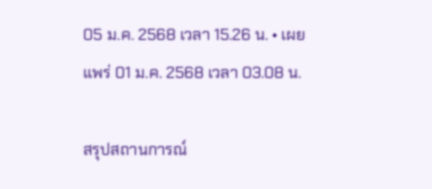05 ม.ค. 2568 เวลา 15.26 น. • เผยแพร่ 01 ม.ค. 2568 เวลา 03.08 น.

สรุปสถานการณ์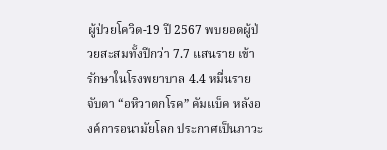ผู้ป่วยโควิด-19 ปี 2567 พบยอดผู้ป่วยสะสมทั้งปีกว่า 7.7 แสนราย เข้ารักษาในโรงพยาบาล 4.4 หมื่นราย จับตา “อหิวาตกโรค” คัมแบ็ค หลังองค์การอนามัยโลก ประกาศเป็นภาวะ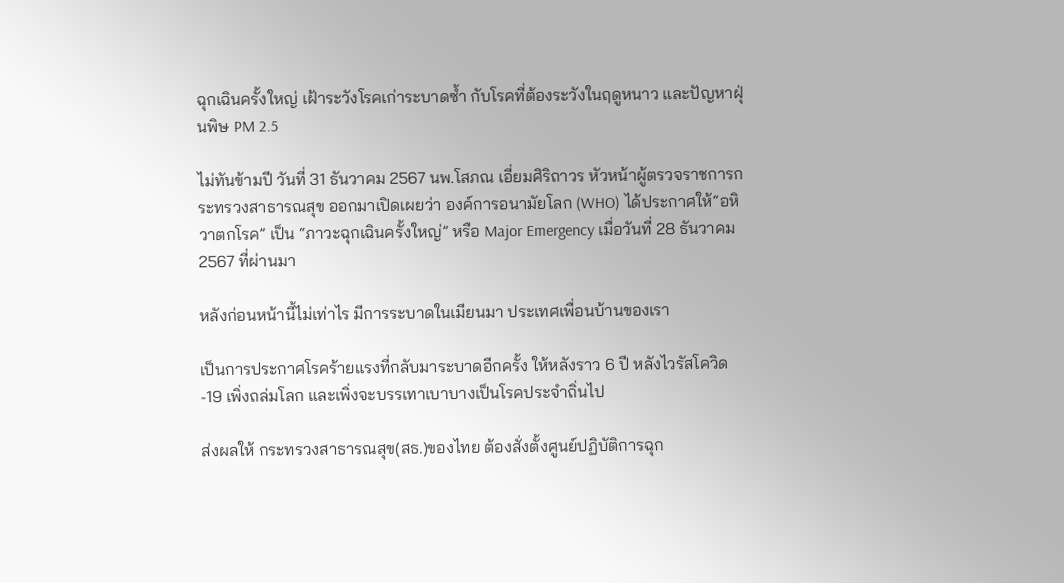ฉุกเฉินครั้งใหญ่ เฝ้าระวังโรคเก่าระบาดซ้ำ กับโรคที่ต้องระวังในฤดูหนาว และปัญหาฝุ่นพิษ PM 2.5

ไม่ทันข้ามปี วันที่ 31 ธันวาคม 2567 นพ.โสภณ เอี่ยมศิริถาวร หัวหน้าผู้ตรวจราชการกระทรวงสาธารณสุข ออกมาเปิดเผยว่า องค์การอนามัยโลก (WHO) ได้ประกาศให้“อหิวาตกโรค” เป็น “ภาวะฉุกเฉินครั้งใหญ่” หรือ Major Emergency เมื่อวันที่ 28 ธันวาคม 2567 ที่ผ่านมา

หลังก่อนหน้านี้ไม่เท่าไร มีการระบาดในเมียนมา ประเทศเพื่อนบ้านของเรา

เป็นการประกาศโรคร้ายแรงที่กลับมาระบาดอีกครั้ง ให้หลังราว 6 ปี หลังไวรัสโควิด-19 เพิ่งถล่มโลก และเพิ่งจะบรรเทาเบาบางเป็นโรคประจำถิ่นไป

ส่งผลให้ กระทรวงสาธารณสุข(สธ.)ของไทย ต้องสั่งตั้งศูนย์ปฏิบัติการฉุก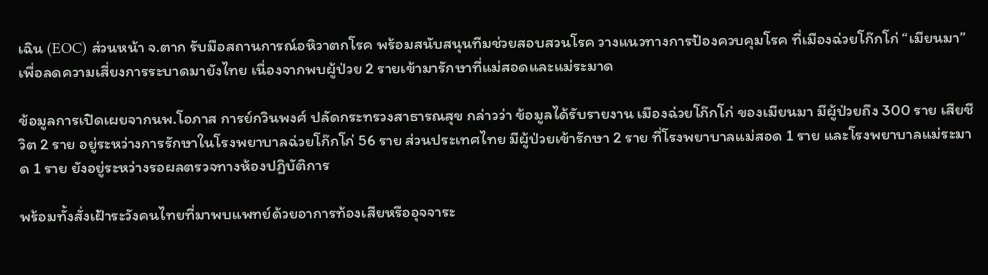เฉิน (EOC) ส่วนหน้า จ.ตาก รับมือสถานการณ์อหิวาตกโรค พร้อมสนับสนุนทีมช่วยสอบสวนโรค วางแนวทางการป้องควบคุมโรค ที่เมืองฉ่วยโก๊กโก่ “เมียนมา” เพื่อลดความเสี่ยงการระบาดมายังไทย เนื่องจากพบผู้ป่วย 2 รายเข้ามารักษาที่แม่สอดและแม่ระมาด

ข้อมูลการเปิดเผยจากนพ.โอภาส การย์กวินพงศ์ ปลัดกระทรวงสาธารณสุข กล่าวว่า ข้อมูลได้รับรายงาน เมืองฉ่วยโก๊กโก่ ของเมียนมา มีผู้ป่วยถึง 300 ราย เสียชีวิต 2 ราย อยู่ระหว่างการรักษาในโรงพยาบาลฉ่วยโก๊กโก่ 56 ราย ส่วนประเทศไทย มีผู้ป่วยเข้ารักษา 2 ราย ที่โรงพยาบาลแม่สอด 1 ราย และโรงพยาบาลแม่ระมาด 1 ราย ยังอยู่ระหว่างรอผลตรวจทางห้องปฏิบัติการ

พร้อมทั้งสั่งเฝ้าระวังคนไทยที่มาพบแพทย์ด้วยอาการท้องเสียหรืออุจจาระ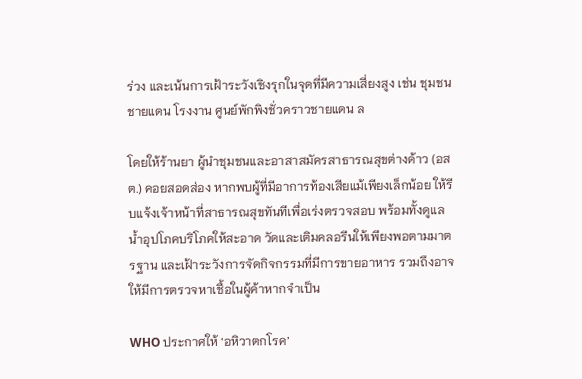ร่วง และเน้นการเฝ้าระวังเชิงรุกในจุดที่มีความเสี่ยงสูง เช่น ชุมชนชายแดน โรงงาน ศูนย์พักพิงชั่วคราวชายแดน ล

โดยให้ร้านยา ผู้นำชุมชนและอาสาสมัครสาธารณสุขต่างด้าว (อสต.) คอยสอดส่อง หากพบผู้ที่มีอาการท้องเสียแม้เพียงเล็กน้อย ให้รีบแจ้งเจ้าหน้าที่สาธารณสุขทันทีเพื่อเร่งตรวจสอบ พร้อมทั้งดูแลน้ำอุปโภคบริโภคให้สะอาด วัดและเติมคลอรีนให้เพียงพอตามมาตรฐาน และเฝ้าระวังการจัดกิจกรรมที่มีการขายอาหาร รวมถึงอาจให้มีการตรวจหาเชื้อในผู้ค้าหากจำเป็น

WHO ประกาศให้ ‘อหิวาตกโรค’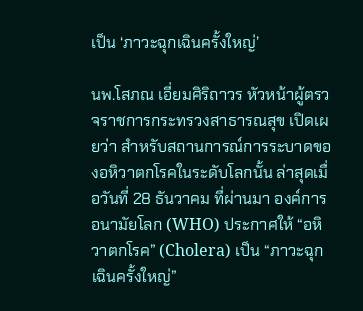เป็น ‘ภาวะฉุกเฉินครั้งใหญ่’

นพ.โสภณ เอี่ยมศิริถาวร หัวหน้าผู้ตรวจราชการกระทรวงสาธารณสุข เปิดเผยว่า สำหรับสถานการณ์การระบาดของอหิวาตกโรคในระดับโลกนั้น ล่าสุดเมื่อวันที่ 28 ธันวาคม ที่ผ่านมา องค์การอนามัยโลก (WHO) ประกาศให้ “อหิวาตกโรค” (Cholera) เป็น “ภาวะฉุกเฉินครั้งใหญ่”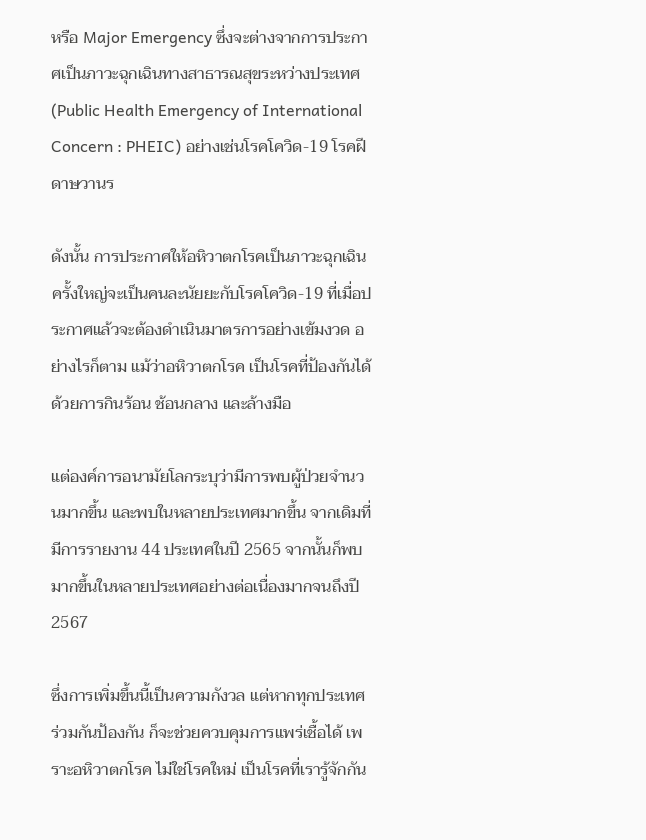หรือ Major Emergency ซึ่งจะต่างจากการประกาศเป็นภาวะฉุกเฉินทางสาธารณสุขระหว่างประเทศ (Public Health Emergency of International Concern : PHEIC) อย่างเช่นโรคโควิด-19 โรคฝีดาษวานร

ดังนั้น การประกาศให้อหิวาตกโรคเป็นภาวะฉุกเฉินครั้งใหญ่จะเป็นคนละนัยยะกับโรคโควิด-19 ที่เมื่อประกาศแล้วจะต้องดำเนินมาตรการอย่างเข้มงวด อย่างไรก็ตาม แม้ว่าอหิวาตกโรค เป็นโรคที่ป้องกันได้ด้วยการกินร้อน ช้อนกลาง และล้างมือ

แต่องค์การอนามัยโลกระบุว่ามีการพบผู้ป่วยจำนวนมากขึ้น และพบในหลายประเทศมากขึ้น จากเดิมที่มีการรายงาน 44 ประเทศในปี 2565 จากนั้นก็พบมากขึ้นในหลายประเทศอย่างต่อเนื่องมากจนถึงปี 2567

ซึ่งการเพิ่มขึ้นนี้เป็นความกังวล แต่หากทุกประเทศร่วมกันป้องกัน ก็จะช่วยควบคุมการแพร่เชื้อได้ เพราะอหิวาตกโรค ไม่ใช่โรคใหม่ เป็นโรคที่เรารู้จักกัน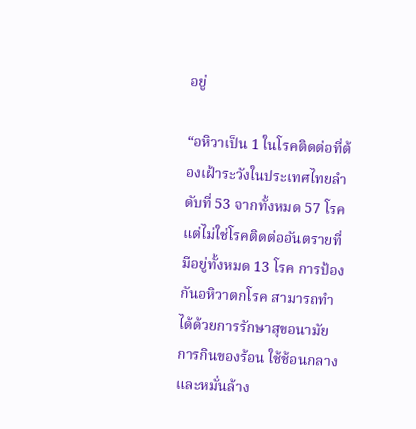อยู่

“อหิวาเป็น 1 ในโรคติดต่อที่ต้องเฝ้าระวังในประเทศไทยลำดับที่ 53 จากทั้งหมด 57 โรค แต่ไม่ใช่โรคติดต่ออันตรายที่มีอยู่ทั้งหมด 13 โรค การป้องกันอหิวาตกโรค สามารถทำได้ด้วยการรักษาสุขอนามัย การกินของร้อน ใช้ช้อนกลาง และหมั่นล้าง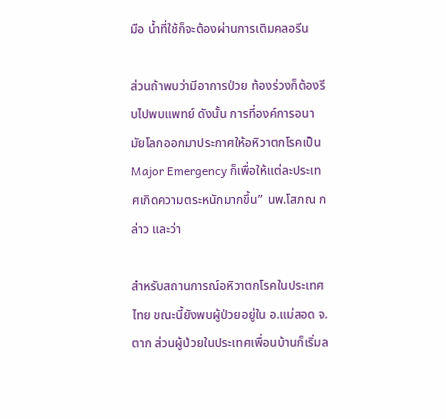มือ น้ำที่ใช้ก็จะต้องผ่านการเติมคลอรีน

ส่วนถ้าพบว่ามีอาการป่วย ท้องร่วงก็ต้องรีบไปพบแพทย์ ดังนั้น การที่องค์การอนามัยโลกออกมาประกาศให้อหิวาตกโรคเป็น Major Emergency ก็เพื่อให้แต่ละประเทศเกิดความตระหนักมากขึ้น” นพ.โสภณ กล่าว และว่า

สำหรับสถานการณ์อหิวาตกโรคในประเทศไทย ขณะนี้ยังพบผู้ป่วยอยู่ใน อ.แม่สอด จ.ตาก ส่วนผู้ป่วยในประเทศเพื่อนบ้านก็เริ่มล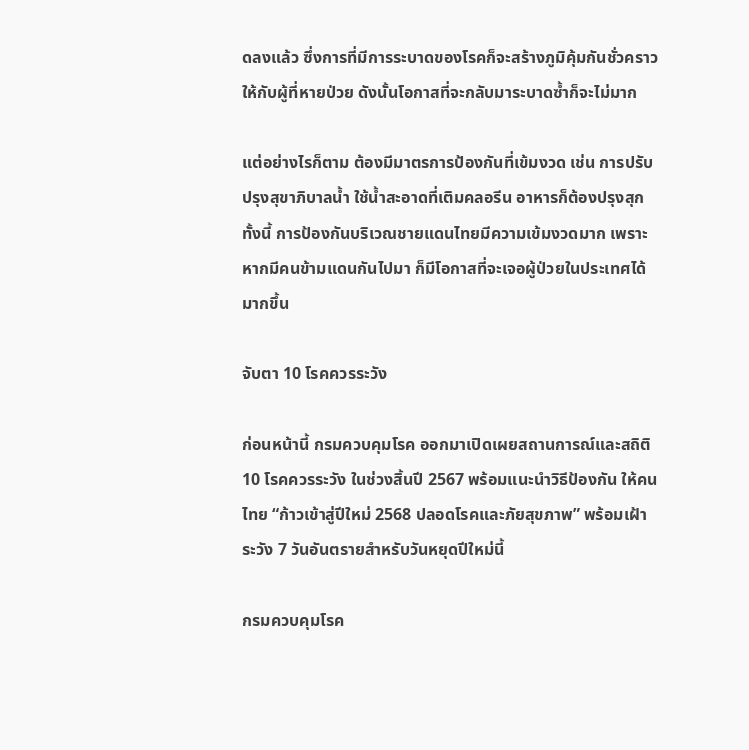ดลงแล้ว ซึ่งการที่มีการระบาดของโรคก็จะสร้างภูมิคุ้มกันชั่วคราวให้กับผู้ที่หายป่วย ดังนั้นโอกาสที่จะกลับมาระบาดซ้ำก็จะไม่มาก

แต่อย่างไรก็ตาม ต้องมีมาตรการป้องกันที่เข้มงวด เช่น การปรับปรุงสุขาภิบาลน้ำ ใช้น้ำสะอาดที่เติมคลอรีน อาหารก็ต้องปรุงสุก ทั้งนี้ การป้องกันบริเวณชายแดนไทยมีความเข้มงวดมาก เพราะหากมีคนข้ามแดนกันไปมา ก็มีโอกาสที่จะเจอผู้ป่วยในประเทศได้มากขึ้น

จับตา 10 โรคควรระวัง

ก่อนหน้านี้ กรมควบคุมโรค ออกมาเปิดเผยสถานการณ์และสถิติ 10 โรคควรระวัง ในช่วงสิ้นปี 2567 พร้อมแนะนำวิธีป้องกัน ให้คนไทย “ก้าวเข้าสู่ปีใหม่ 2568 ปลอดโรคและภัยสุขภาพ” พร้อมเฝ้าระวัง 7 วันอันตรายสำหรับวันหยุดปีใหม่นี้

กรมควบคุมโรค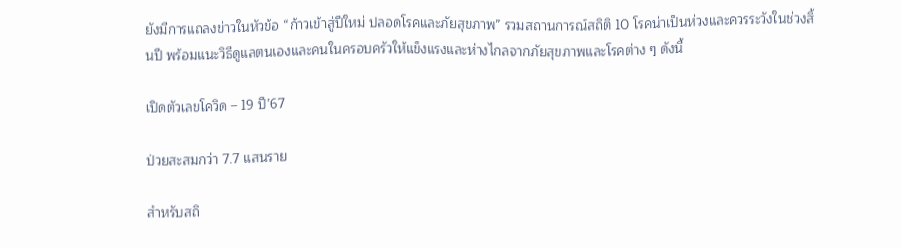ยังมีการแถลงข่าวในหัวข้อ “ก้าวเข้าสู่ปีใหม่ ปลอดโรคและภัยสุขภาพ” รวมสถานการณ์สถิติ 10 โรคน่าเป็นห่วงและควรระวังในช่วงสิ้นปี พร้อมแนะวิธีดูแลตนเองและคนในครอบครัวให้แข็งแรงและห่างไกลจากภัยสุขภาพและโรคต่าง ๆ ดังนี้

เปิดตัวเลขโควิด – 19 ปี’67

ป่วยสะสมกว่า 7.7 แสนราย

สำหรับสถิ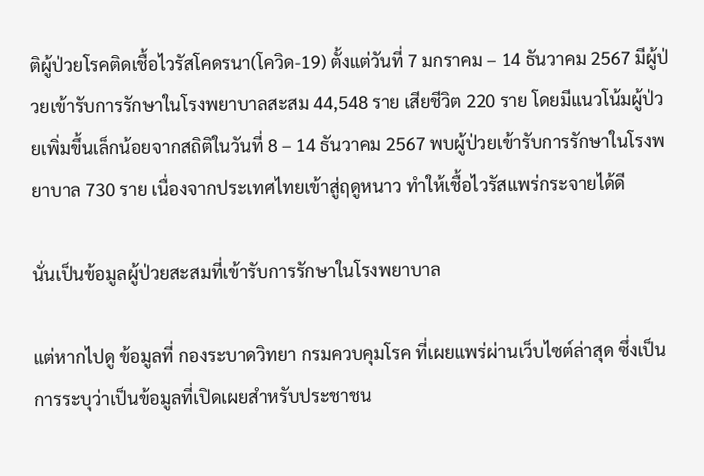ติผู้ป่วยโรคติดเชื้อไวรัสโคดรนา(โควิด-19) ตั้งแต่วันที่ 7 มกราคม – 14 ธันวาคม 2567 มีผู้ป่วยเข้ารับการรักษาในโรงพยาบาลสะสม 44,548 ราย เสียชีวิต 220 ราย โดยมีแนวโน้มผู้ป่วยเพิ่มขึ้นเล็กน้อยจากสถิติในวันที่ 8 – 14 ธันวาคม 2567 พบผู้ป่วยเข้ารับการรักษาในโรงพยาบาล 730 ราย เนื่องจากประเทศไทยเข้าสู่ฤดูหนาว ทำให้เชื้อไวรัสแพร่กระจายได้ดี

นั่นเป็นข้อมูลผู้ป่วยสะสมที่เข้ารับการรักษาในโรงพยาบาล

แต่หากไปดู ข้อมูลที่ กองระบาดวิทยา กรมควบคุมโรค ที่เผยแพร่ผ่านเว็บไซต์ล่าสุด ซึ่งเป็นการระบุว่าเป็นข้อมูลที่เปิดเผยสำหรับประชาชน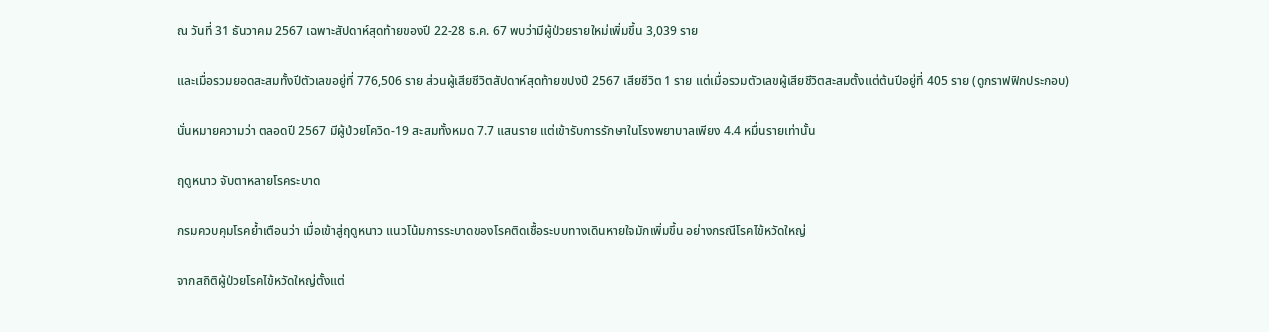ณ วันที่ 31 ธันวาคม 2567 เฉพาะสัปดาห์สุดท้ายของปี 22-28 ธ.ค. 67 พบว่ามีผู้ป่วยรายใหม่เพิ่มขึ้น 3,039 ราย

และเมื่อรวมยอดสะสมทั้งปีตัวเลขอยู่ที่ 776,506 ราย ส่วนผู้เสียชีวิตสัปดาห์สุดท้ายขปงปี 2567 เสียชีวิต 1 ราย แต่เมื่อรวมตัวเลขผู้เสียชีวิตสะสมตั้งแต่ต้นปีอยู่ที่ 405 ราย (ดูกราฟฟิกประกอบ)

นั่นหมายความว่า ตลอดปี 2567 มีผู้ป่วยโควิด-19 สะสมทั้งหมด 7.7 แสนราย แต่เข้ารับการรักษาในโรงพยาบาลเพียง 4.4 หมื่นรายเท่านั้น

ฤดูหนาว จับตาหลายโรคระบาด

กรมควบคุมโรคย้ำเตือนว่า เมื่อเข้าสู่ฤดูหนาว แนวโน้มการระบาดของโรคติดเชื้อระบบทางเดินหายใจมักเพิ่มขึ้น อย่างกรณีโรคไข้หวัดใหญ่

จากสถิติผู้ป่วยโรคไข้หวัดใหญ่ตั้งแต่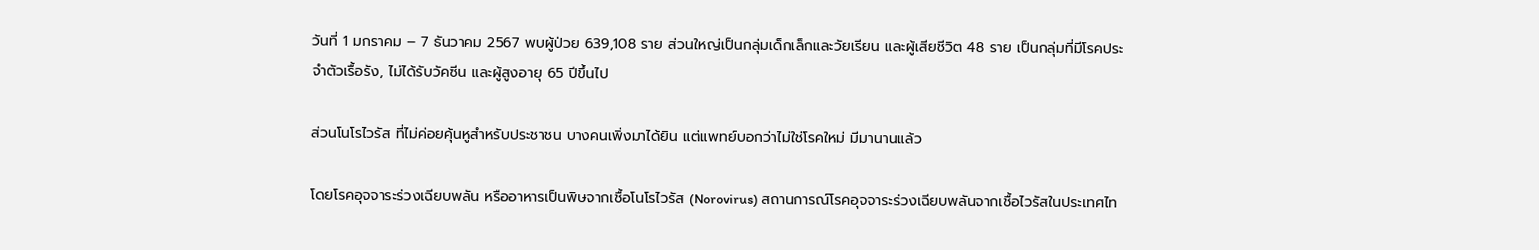วันที่ 1 มกราคม – 7 ธันวาคม 2567 พบผู้ป่วย 639,108 ราย ส่วนใหญ่เป็นกลุ่มเด็กเล็กและวัยเรียน และผู้เสียชีวิต 48 ราย เป็นกลุ่มที่มีโรคประจำตัวเรื้อรัง, ไม่ได้รับวัคซีน และผู้สูงอายุ 65 ปีขึ้นไป

ส่วนโนโรไวรัส ที่ไม่ค่อยคุ้นหูสำหรับประชาชน บางคนเพิ่งมาได้ยิน แต่แพทย์บอกว่าไม่ใช่โรคใหม่ มีมานานแล้ว

โดยโรคอุจจาระร่วงเฉียบพลัน หรืออาหารเป็นพิษจากเชื้อโนโรไวรัส (Norovirus) สถานการณ์โรคอุจจาระร่วงเฉียบพลันจากเชื้อไวรัสในประเทศไท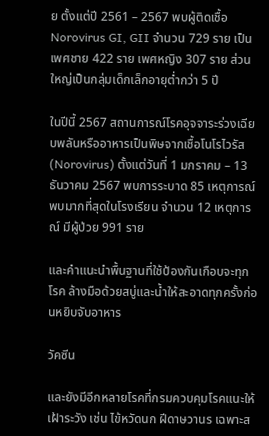ย ตั้งแต่ปี 2561 – 2567 พบผู้ติดเชื้อ Norovirus GI, GII จำนวน 729 ราย เป็นเพศชาย 422 ราย เพศหญิง 307 ราย ส่วนใหญ่เป็นกลุ่มเด็กเล็กอายุต่ำกว่า 5 ปี

ในปีนี้ 2567 สถานการณ์โรคอุจจาระร่วงเฉียบพลันหรืออาหารเป็นพิษจากเชื้อโนโรไวรัส (Norovirus) ตั้งแต่วันที่ 1 มกราคม – 13 ธันวาคม 2567 พบการระบาด 85 เหตุการณ์ พบมากที่สุดในโรงเรียน จำนวน 12 เหตุการณ์ มีผู้ป่วย 991 ราย

และคำแนะนำพื้นฐานที่ใช้ป้องกันเกือบจะทุกโรค ล้างมือด้วยสบู่และน้ำให้สะอาดทุกครั้งก่อนหยิบจับอาหาร

วัคซีน

และยังมีอีกหลายโรคที่กรมควบคุมโรคแนะให้เฝ้าระวัง เช่น ไข้หวัดนก ฝีดาษวานร เฉพาะส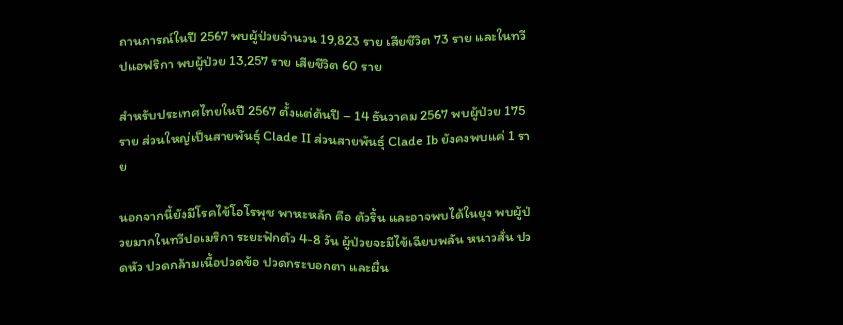ถานการณ์ในปี 2567 พบผู้ป่วยจำนวน 19,823 ราย เสียชีวิต 73 ราย และในทวีปแอฟริกา พบผู้ป่วย 13,257 ราย เสียชีวิต 60 ราย

สำหรับประเทศไทยในปี 2567 ตั้งแต่ต้นปี – 14 ธันวาคม 2567 พบผู้ป่วย 175 ราย ส่วนใหญ่เป็นสายพันธุ์ Clade II ส่วนสายพันธุ์ Clade Ib ยังคงพบแค่ 1 ราย

นอกจากนี้ยังมีโรคไข้โอโรพุช พาหะหลัก คือ ตัวริ้น และอาจพบได้ในยุง พบผู้ป่วยมากในทวีปอเมริกา ระยะฟักตัว 4-8 วัน ผู้ป่วยจะมีไข้เฉียบพลัน หนาวสั่น ปวดหัว ปวดกล้ามเนื้อปวดข้อ ปวดกระบอกตา และผื่น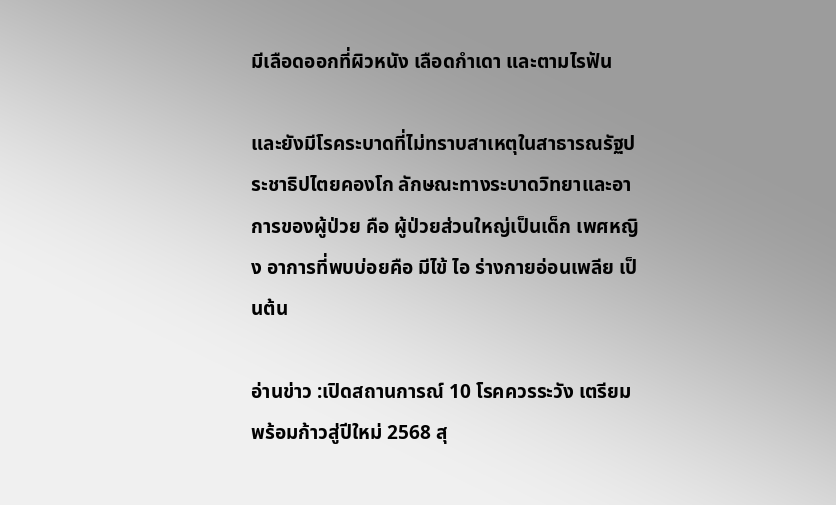มีเลือดออกที่ผิวหนัง เลือดกำเดา และตามไรฟัน

และยังมีโรคระบาดที่ไม่ทราบสาเหตุในสาธารณรัฐประชาธิปไตยคองโก ลักษณะทางระบาดวิทยาและอาการของผู้ป่วย คือ ผู้ป่วยส่วนใหญ่เป็นเด็ก เพศหญิง อาการที่พบบ่อยคือ มีไข้ ไอ ร่างกายอ่อนเพลีย เป็นต้น

อ่านข่าว :เปิดสถานการณ์ 10 โรคควรระวัง เตรียมพร้อมก้าวสู่ปีใหม่ 2568 สุ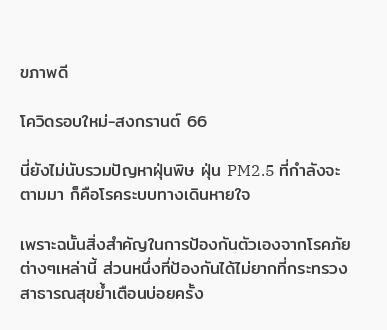ขภาพดี

โควิดรอบใหม่-สงกรานต์ 66

นี่ยังไม่นับรวมปัญหาฝุ่นพิษ ฝุ่น PM2.5 ที่กำลังจะตามมา ก็คือโรคระบบทางเดินหายใจ

เพราะฉนั้นสิ่งสำคัญในการป้องกันตัวเองจากโรคภัยต่างๆเหล่านี้ ส่วนหนึ่งที่ป้องกันได้ไม่ยากที่กระทรวงสาธารณสุขย้ำเตือนบ่อยครั้ง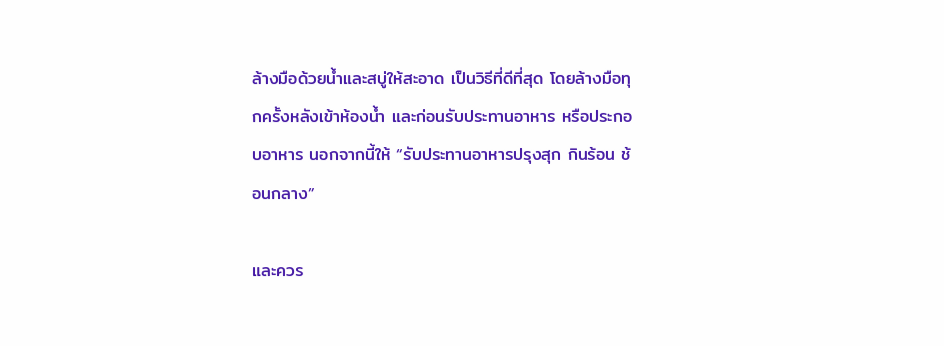ล้างมือด้วยน้ำและสบู่ให้สะอาด เป็นวิธีที่ดีที่สุด โดยล้างมือทุกครั้งหลังเข้าห้องน้ำ และก่อนรับประทานอาหาร หรือประกอบอาหาร นอกจากนี้ให้ “รับประทานอาหารปรุงสุก กินร้อน ช้อนกลาง”

และควร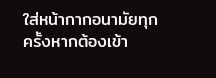ใส่หน้ากากอนามัยทุกครั้งหากต้องเข้า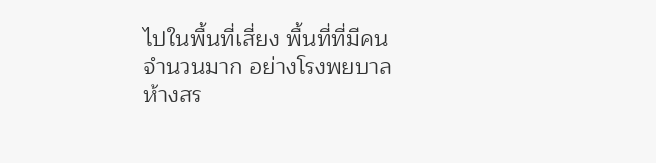ไปในพื้นที่เสี่ยง พื้นที่ที่มีคนจำนวนมาก อย่างโรงพยบาล ห้างสร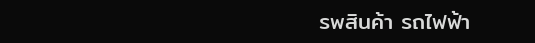รพสินค้า รถไฟฟ้า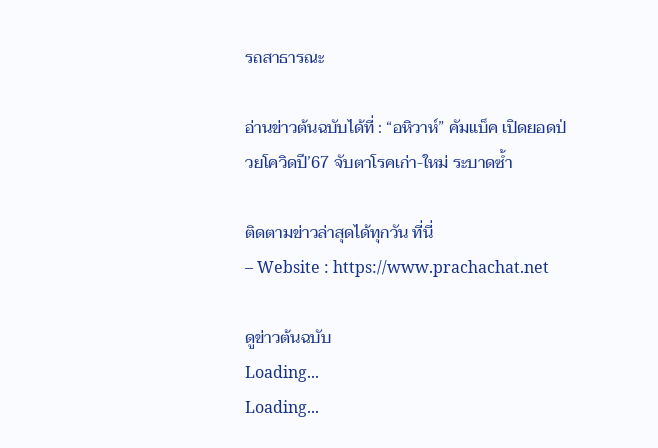รถสาธารณะ

อ่านข่าวต้นฉบับได้ที่ : “อหิวาห์” คัมแบ็ค เปิดยอดป่วยโควิดปี’67 จับตาโรคเก่า-ใหม่ ระบาดซ้ำ

ติดตามข่าวล่าสุดได้ทุกวัน ที่นี่
– Website : https://www.prachachat.net

ดูข่าวต้นฉบับ
Loading...
Loading...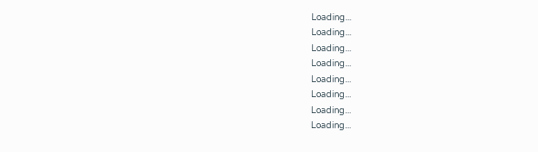Loading...
Loading...
Loading...
Loading...
Loading...
Loading...
Loading...
Loading...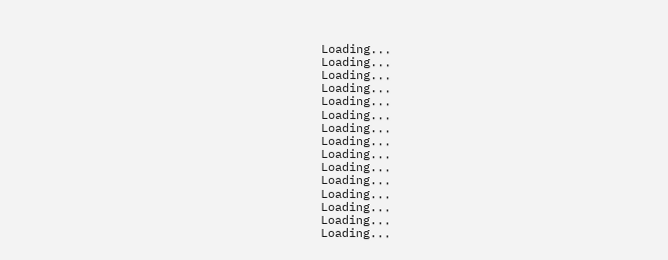Loading...
Loading...
Loading...
Loading...
Loading...
Loading...
Loading...
Loading...
Loading...
Loading...
Loading...
Loading...
Loading...
Loading...
Loading...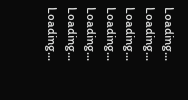Loading...
Loading...
Loading...
Loading...
Loading...
Loading...
Loading...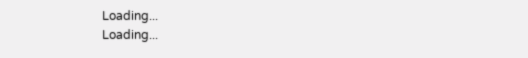Loading...
Loading...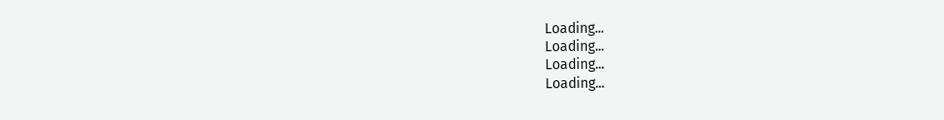Loading...
Loading...
Loading...
Loading...